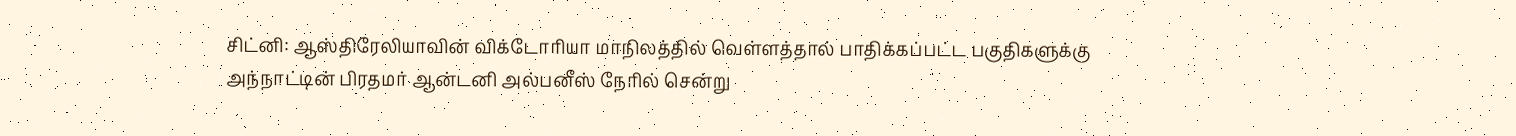சிட்னி: ஆஸ்திரேலியாவின் விக்டோரியா மாநிலத்தில் வெள்ளத்தால் பாதிக்கப்பட்ட பகுதிகளுக்கு அந்நாட்டின் பிரதமர் ஆன்டனி அல்பனீஸ் நேரில் சென்று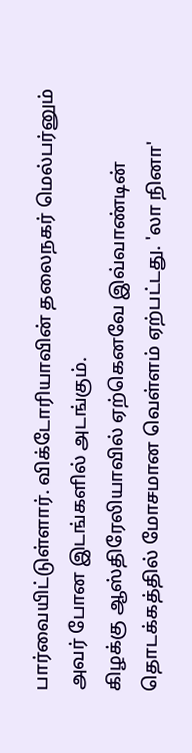பார்வையிட்டுள்ளார். விக்டோரியாவின் தலைநகர் மெல்பர்னும் அவர் போன இடங்களில் அடங்கும்.
கிழக்கு ஆஸ்திரேலியாவில் ஏற்கெனவே இவ்வாண்டின் தொடக்கத்தில் மோசமான வெள்ளம் ஏற்பட்டது. 'லா நினா'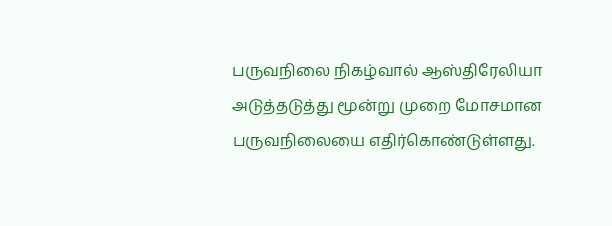பருவநிலை நிகழ்வால் ஆஸ்திரேலியா அடுத்தடுத்து மூன்று முறை மோசமான பருவநிலையை எதிர்கொண்டுள்ளது.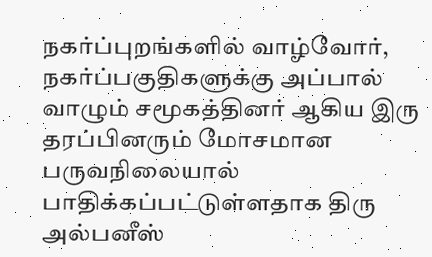நகர்ப்புறங்களில் வாழ்வோர், நகர்ப்பகுதிகளுக்கு அப்பால் வாழும் சமூகத்தினர் ஆகிய இரு தரப்பினரும் மோசமான பருவநிலையால் பாதிக்கப்பட்டுள்ளதாக திரு அல்பனீஸ்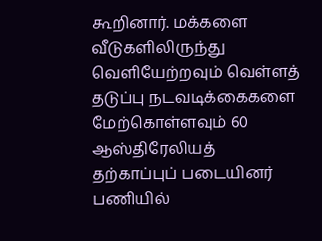கூறினார். மக்களை வீடுகளிலிருந்து வெளியேற்றவும் வெள்ளத் தடுப்பு நடவடிக்கைகளை மேற்கொள்ளவும் 60 ஆஸ்திரேலியத் தற்காப்புப் படையினர் பணியில்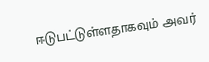ஈடுபட்டுள்ளதாகவும் அவர்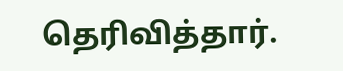தெரிவித்தார்.